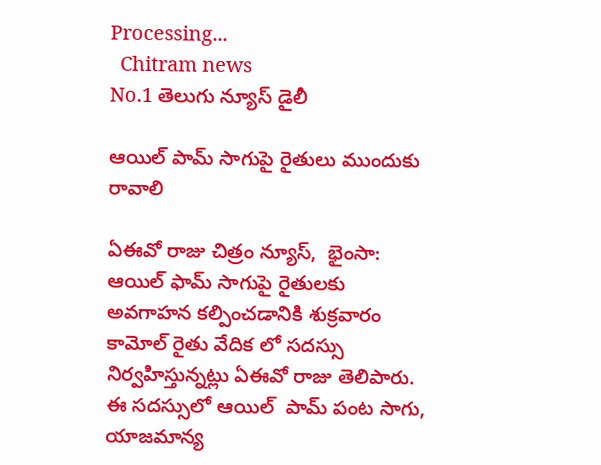Processing...
  Chitram news
No.1 తెలుగు న్యూస్ డైలీ

ఆయిల్ పామ్ సాగుపై రైతులు ముందుకు రావాలి

ఏఈవో రాజు చిత్రం న్యూస్,  భైంసా: ఆయిల్ ఫామ్ సాగుపై రైతులకు అవగాహన కల్పించడానికి శుక్రవారం  కామోల్ రైతు వేదిక లో సదస్సు నిర్వహిస్తున్నట్లు ఏఈవో రాజు తెలిపారు. ఈ సదస్సులో ఆయిల్  పామ్ పంట సాగు, యాజమాన్య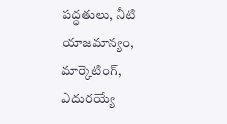పద్ధతులు, నీటి యాజమాన్యం, మార్కెటింగ్, ఎదురయ్యే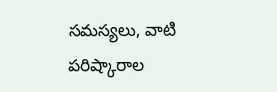సమస్యలు, వాటి పరిష్కారాల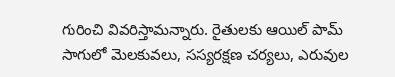గురించి వివరిస్తామన్నారు. రైతులకు ఆయిల్ పామ్ సాగులో మెలకువలు, సస్యరక్షణ చర్యలు, ఎరువుల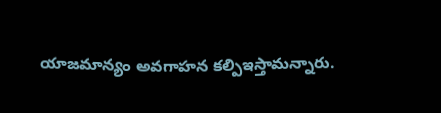యాజమాన్యం అవగాహన కల్పిఇస్తామన్నారు.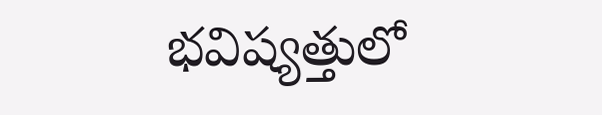భవిష్యత్తులో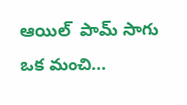ఆయిల్  పామ్ సాగు ఒక మంచి...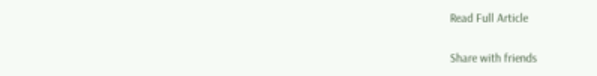Read Full Article

Share with friends